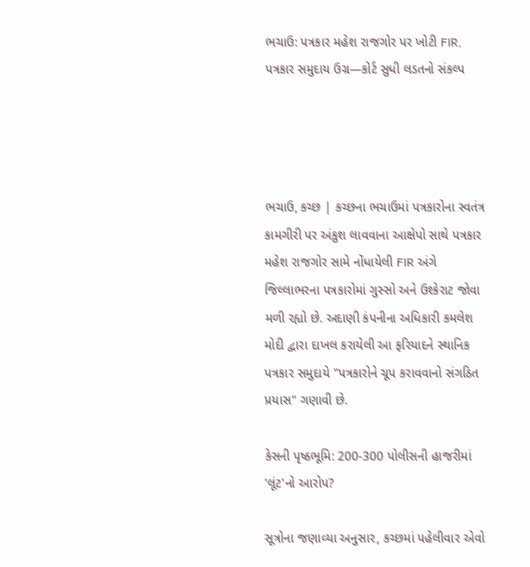ભચાઉ: પત્રકાર મહેશ રાજગોર પર ખોટી FIR, પત્રકાર સમુદાય ઉગ્ર—કોર્ટ સુધી લડતનો સંકલ્પ




ભચાઉ, કચ્છ | કચ્છના ભચાઉમાં પત્રકારોના સ્વતંત્ર કામગીરી પર અંકુશ લાવવાના આક્ષેપો સાથે પત્રકાર મહેશ રાજગોર સામે નોંધાયેલી FIR અંગે જિલ્લાભરના પત્રકારોમાં ગુસ્સો અને ઉશ્કેરાટ જોવા મળી રહ્યો છે. અદાણી કંપનીના અધિકારી કમલેશ મોદી દ્વારા દાખલ કરાયેલી આ ફરિયાદને સ્થાનિક પત્રકાર સમુદાયે "પત્રકારોને ચૂપ કરાવવાનો સંગઠિત પ્રયાસ" ગણાવી છે.

કેસની પૃષ્ઠભૂમિ: 200-300 પોલીસની હાજરીમાં 'લૂંટ'નો આરોપ?

સૂત્રોના જણાવ્યા અનુસાર, કચ્છમાં પહેલીવાર એવો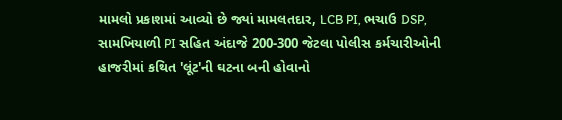મામલો પ્રકાશમાં આવ્યો છે જ્યાં મામલતદાર, LCB PI, ભચાઉ DSP, સામખિયાળી PI સહિત અંદાજે 200-300 જેટલા પોલીસ કર્મચારીઓની હાજરીમાં કથિત 'લૂંટ'ની ઘટના બની હોવાનો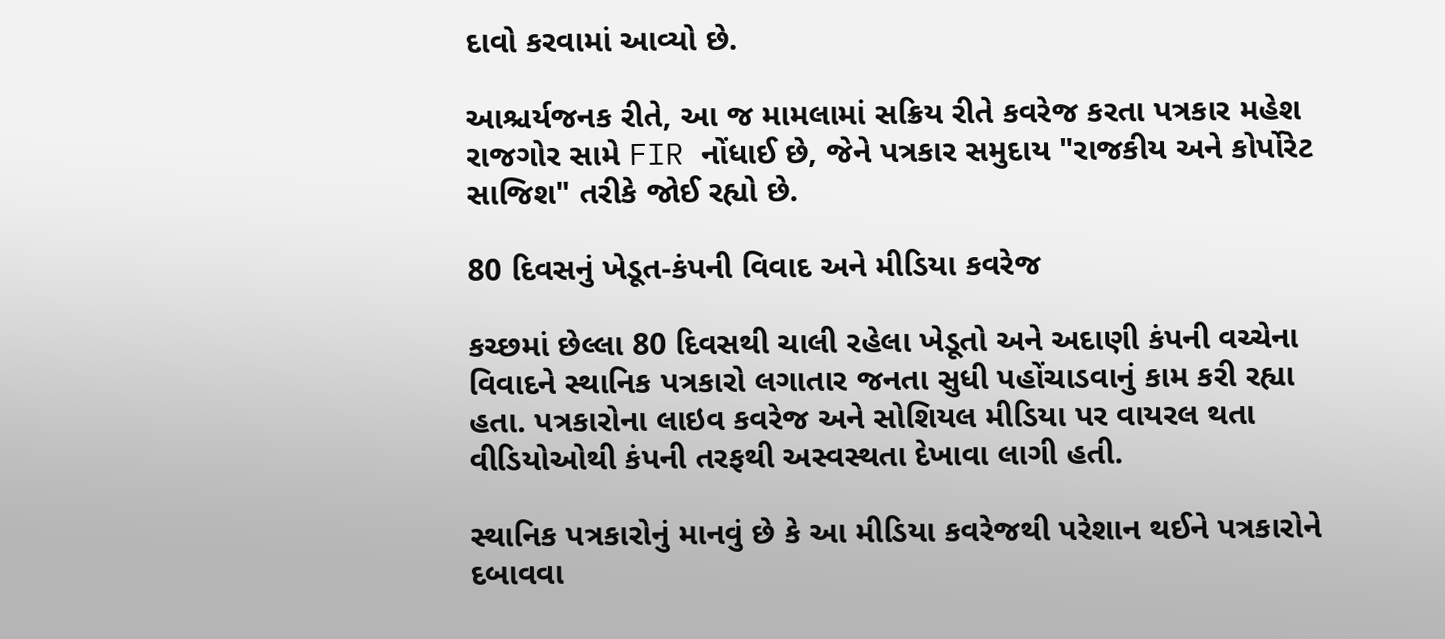દાવો કરવામાં આવ્યો છે.

આશ્ચર્યજનક રીતે, આ જ મામલામાં સક્રિય રીતે કવરેજ કરતા પત્રકાર મહેશ રાજગોર સામે FIR નોંધાઈ છે, જેને પત્રકાર સમુદાય "રાજકીય અને કોર્પોરેટ સાજિશ" તરીકે જોઈ રહ્યો છે.

80 દિવસનું ખેડૂત-કંપની વિવાદ અને મીડિયા કવરેજ

કચ્છમાં છેલ્લા 80 દિવસથી ચાલી રહેલા ખેડૂતો અને અદાણી કંપની વચ્ચેના વિવાદને સ્થાનિક પત્રકારો લગાતાર જનતા સુધી પહોંચાડવાનું કામ કરી રહ્યા હતા. પત્રકારોના લાઇવ કવરેજ અને સોશિયલ મીડિયા પર વાયરલ થતા વીડિયોઓથી કંપની તરફથી અસ્વસ્થતા દેખાવા લાગી હતી.

સ્થાનિક પત્રકારોનું માનવું છે કે આ મીડિયા કવરેજથી પરેશાન થઈને પત્રકારોને દબાવવા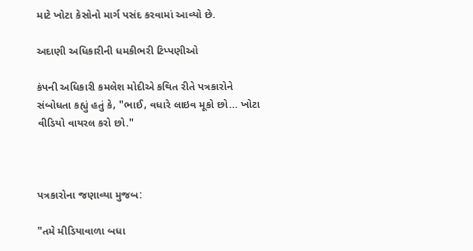માટે ખોટા કેસોનો માર્ગ પસંદ કરવામાં આવ્યો છે.

અદાણી અધિકારીની ધમકીભરી ટિપ્પણીઓ

કંપની અધિકારી કમલેશ મોદીએ કથિત રીતે પત્રકારોને સંબોધતા કહ્યું હતું કે, "ભાઈ, વધારે લાઇવ મૂકો છો... ખોટા વીડિયો વાયરલ કરો છો."



પત્રકારોના જણાવ્યા મુજબ:

"તમે મીડિયાવાળા બધા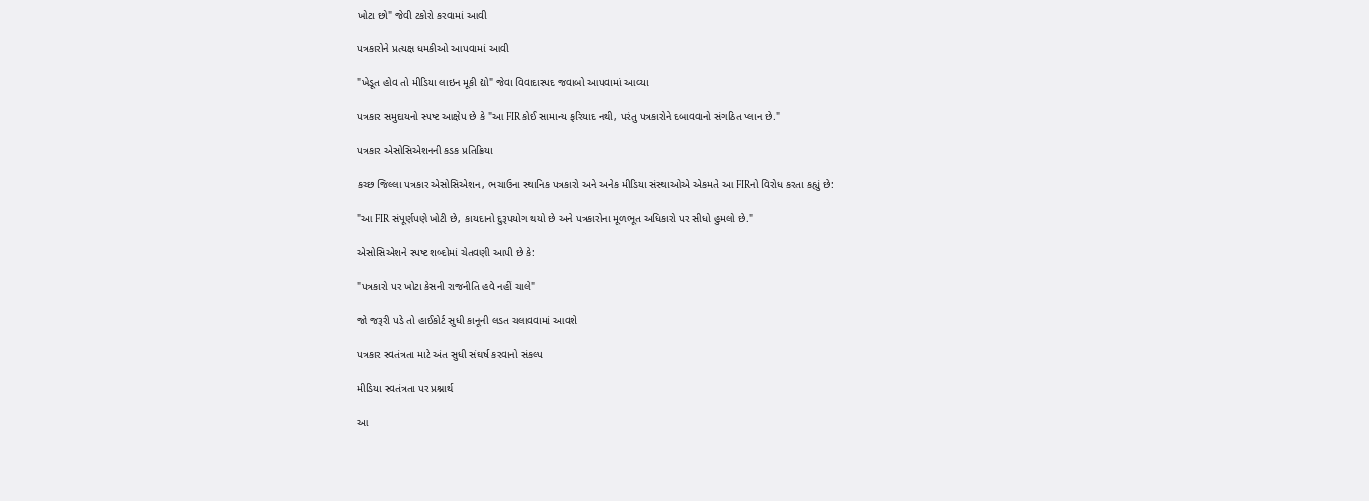ખોટા છો" જેવી ટકોરો કરવામાં આવી

પત્રકારોને પ્રત્યક્ષ ધમકીઓ આપવામાં આવી

"ખેડૂત હોવ તો મીડિયા લાઇન મૂકી દ્યો" જેવા વિવાદાસ્પદ જવાબો આપવામાં આવ્યા

પત્રકાર સમુદાયનો સ્પષ્ટ આક્ષેપ છે કે "આ FIR કોઈ સામાન્ય ફરિયાદ નથી, પરંતુ પત્રકારોને દબાવવાનો સંગઠિત પ્લાન છે."

પત્રકાર એસોસિએશનની કડક પ્રતિક્રિયા

કચ્છ જિલ્લા પત્રકાર એસોસિએશન, ભચાઉના સ્થાનિક પત્રકારો અને અનેક મીડિયા સંસ્થાઓએ એકમતે આ FIRનો વિરોધ કરતા કહ્યું છે:

"આ FIR સંપૂર્ણપણે ખોટી છે, કાયદાનો દુરૂપયોગ થયો છે અને પત્રકારોના મૂળભૂત અધિકારો પર સીધો હુમલો છે."

એસોસિએશને સ્પષ્ટ શબ્દોમાં ચેતવણી આપી છે કે:

"પત્રકારો પર ખોટા કેસની રાજનીતિ હવે નહીં ચાલે"

જો જરૂરી પડે તો હાઈકોર્ટ સુધી કાનૂની લડત ચલાવવામાં આવશે

પત્રકાર સ્વતંત્રતા માટે અંત સુધી સંઘર્ષ કરવાનો સંકલ્પ

મીડિયા સ્વતંત્રતા પર પ્રશ્નાર્થ

આ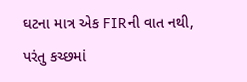ઘટના માત્ર એક FIRની વાત નથી, પરંતુ કચ્છમાં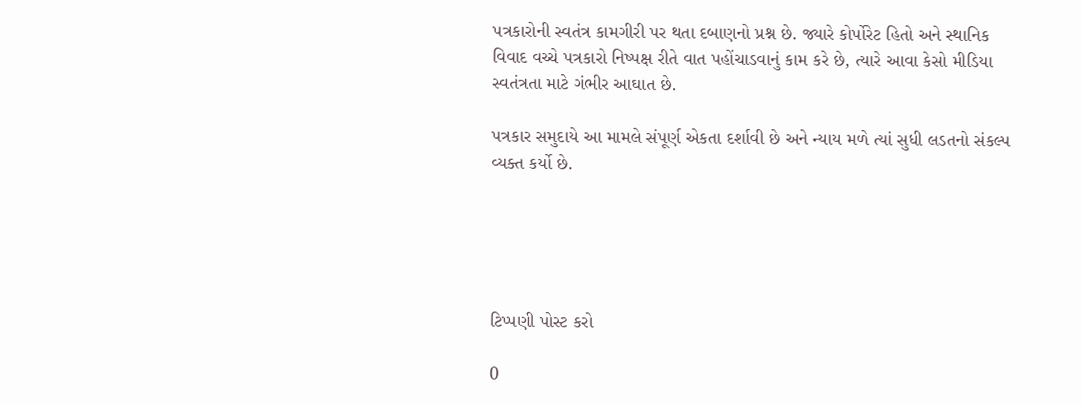પત્રકારોની સ્વતંત્ર કામગીરી પર થતા દબાણનો પ્રશ્ન છે. જ્યારે કોર્પોરેટ હિતો અને સ્થાનિક વિવાદ વચ્ચે પત્રકારો નિષ્પક્ષ રીતે વાત પહોંચાડવાનું કામ કરે છે, ત્યારે આવા કેસો મીડિયા સ્વતંત્રતા માટે ગંભીર આઘાત છે.

પત્રકાર સમુદાયે આ મામલે સંપૂર્ણ એકતા દર્શાવી છે અને ન્યાય મળે ત્યાં સુધી લડતનો સંકલ્પ વ્યક્ત કર્યો છે.





ટિપ્પણી પોસ્ટ કરો

0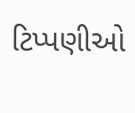ટિપ્પણીઓ